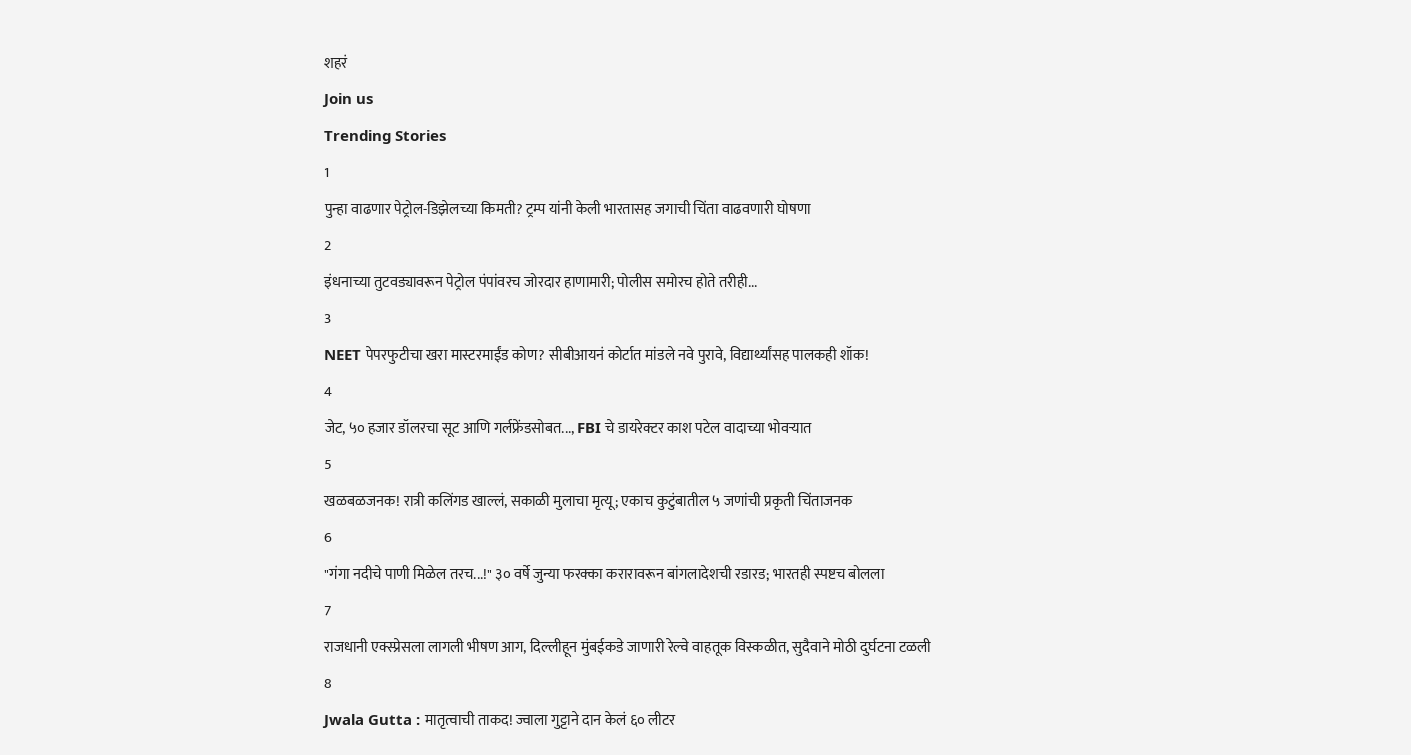शहरं
Join us
Trending Stories
1
पुन्हा वाढणार पेट्रोल-डिझेलच्या किमती? ट्रम्प यांनी केली भारतासह जगाची चिंता वाढवणारी घोषणा
2
इंधनाच्या तुटवड्यावरून पेट्रोल पंपांवरच जोरदार हाणामारी; पोलीस समोरच होते तरीही...
3
NEET पेपरफुटीचा खरा मास्टरमाईंड कोण? सीबीआयनं कोर्टात मांडले नवे पुरावे, विद्यार्थ्यांसह पालकही शॉक!
4
जेट, ५० हजार डॉलरचा सूट आणि गर्लफ्रेंडसोबत..., FBI चे डायरेक्टर काश पटेल वादाच्या भोवऱ्यात
5
खळबळजनक! रात्री कलिंगड खाल्लं, सकाळी मुलाचा मृत्यू; एकाच कुटुंबातील ५ जणांची प्रकृती चिंताजनक
6
"गंगा नदीचे पाणी मिळेल तरच...!" ३० वर्षे जुन्या फरक्का करारावरून बांगलादेशची रडारड; भारतही स्पष्टच बोलला
7
राजधानी एक्स्प्रेसला लागली भीषण आग, दिल्लीहून मुंबईकडे जाणारी रेल्वे वाहतूक विस्कळीत, सुदैवाने मोठी दुर्घटना टळली
8
Jwala Gutta : मातृत्वाची ताकद! ज्वाला गुट्टाने दान केलं ६० लीटर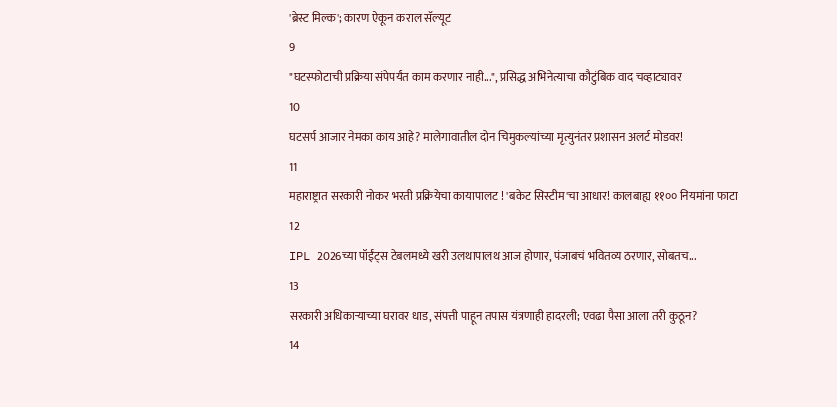'ब्रेस्ट मिल्क'; कारण ऐकून कराल सॅल्यूट
9
"घटस्फोटाची प्रक्रिया संपेपर्यंत काम करणार नाही...", प्रसिद्ध अभिनेत्याचा कौटुंबिक वाद चव्हाट्यावर
10
घटसर्प आजार नेमका काय आहे? मालेगावातील दोन चिमुकल्यांच्या मृत्युनंतर प्रशासन अलर्ट मोडवर!
11
महाराष्ट्रात सरकारी नोकर भरती प्रक्रियेचा कायापालट ! 'बकेट सिस्टीम'चा आधार! कालबाह्य ११०० नियमांना फाटा
12
IPL 2026च्या पॉईंट्स टेबलमध्ये खरी उलथापालथ आज होणार, पंजाबचं भवितव्य ठरणार, सोबतच...
13
सरकारी अधिकाऱ्याच्या घरावर धाड, संपत्ती पाहून तपास यंत्रणाही हादरली; एवढा पैसा आला तरी कुठून?
14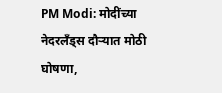PM Modi: मोदींच्या नेदरलँड्स दौऱ्यात मोठी घोषणा,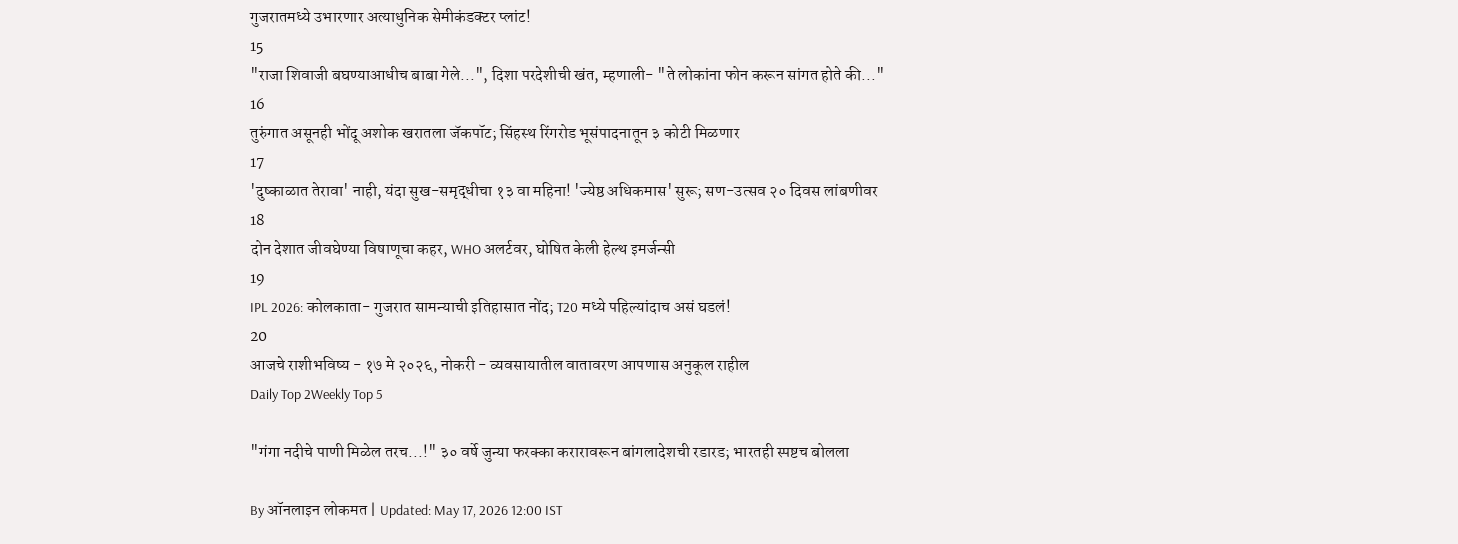गुजरातमध्ये उभारणार अत्याधुनिक सेमीकंडक्टर प्लांट!
15
"राजा शिवाजी बघण्याआधीच बाबा गेले...", दिशा परदेशीची खंत, म्हणाली- "ते लोकांना फोन करून सांगत होते की..."
16
तुरुंगात असूनही भोंदू अशोक खरातला जॅकपॉट; सिंहस्थ रिंगरोड भूसंपादनातून ३ कोटी मिळणार
17
'दुष्काळात तेरावा' नाही, यंदा सुख-समृद्धीचा १३ वा महिना! 'ज्येष्ठ अधिकमास' सुरू; सण-उत्सव २० दिवस लांबणीवर
18
दोन देशात जीवघेण्या विषाणूचा कहर, WHO अलर्टवर, घोषित केली हेल्थ इमर्जन्सी
19
IPL 2026: कोलकाता- गुजरात सामन्याची इतिहासात नोंद; T20 मध्ये पहिल्यांदाच असं घडलं!
20
आजचे राशीभविष्य - १७ मे २०२६, नोकरी - व्यवसायातील वातावरण आपणास अनुकूल राहील
Daily Top 2Weekly Top 5

"गंगा नदीचे पाणी मिळेल तरच...!" ३० वर्षे जुन्या फरक्का करारावरून बांगलादेशची रडारड; भारतही स्पष्टच बोलला

By ऑनलाइन लोकमत | Updated: May 17, 2026 12:00 IST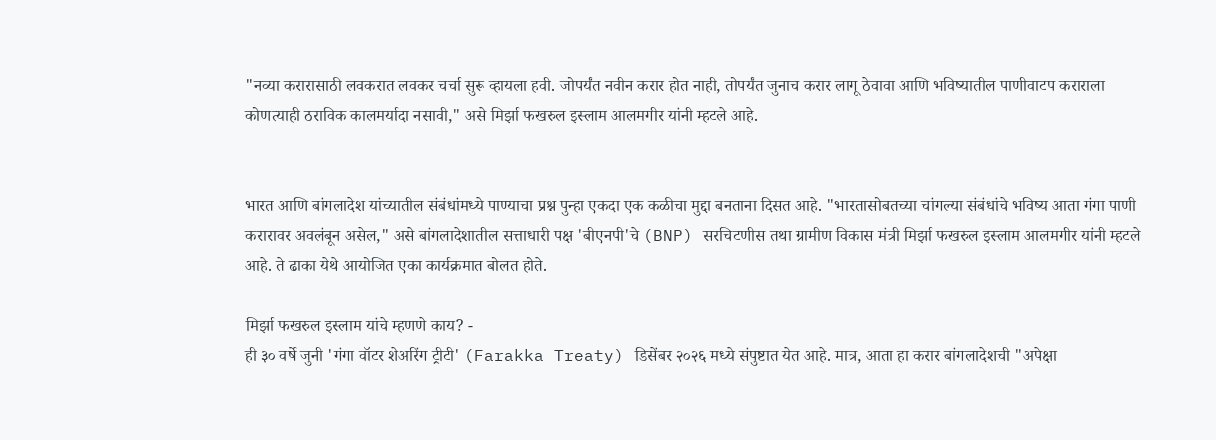"नव्या करारासाठी लवकरात लवकर चर्चा सुरू व्हायला हवी. जोपर्यंत नवीन करार होत नाही, तोपर्यंत जुनाच करार लागू ठेवावा आणि भविष्यातील पाणीवाटप कराराला कोणत्याही ठराविक कालमर्यादा नसावी," असे मिर्झा फखरुल इस्लाम आलमगीर यांनी म्हटले आहे.


भारत आणि बांगलादेश यांच्यातील संबंधांमध्ये पाण्याचा प्रश्न पुन्हा एकदा एक कळीचा मुद्दा बनताना दिसत आहे. "भारतासोबतच्या चांगल्या संबंधांचे भविष्य आता गंगा पाणी करारावर अवलंबून असेल," असे बांगलादेशातील सत्ताधारी पक्ष 'बीएनपी'चे (BNP) सरचिटणीस तथा ग्रामीण विकास मंत्री मिर्झा फखरुल इस्लाम आलमगीर यांनी म्हटले आहे. ते ढाका येथे आयोजित एका कार्यक्रमात बोलत होते.

मिर्झा फखरुल इस्लाम यांचे म्हणणे काय? -
ही ३० वर्षे जुनी 'गंगा वॉटर शेअरिंग ट्रीटी' (Farakka Treaty) डिसेंबर २०२६ मध्ये संपुष्टात येत आहे. मात्र, आता हा करार बांगलादेशची "अपेक्षा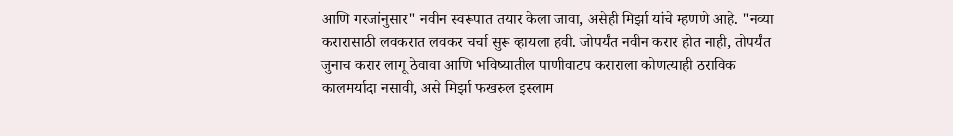आणि गरजांनुसार" नवीन स्वरूपात तयार केला जावा, असेही मिर्झा यांचे म्हणणे आहे. "नव्या करारासाठी लवकरात लवकर चर्चा सुरू व्हायला हवी. जोपर्यंत नवीन करार होत नाही, तोपर्यंत जुनाच करार लागू ठेवावा आणि भविष्यातील पाणीवाटप कराराला कोणत्याही ठराविक कालमर्यादा नसावी, असे मिर्झा फखरुल इस्लाम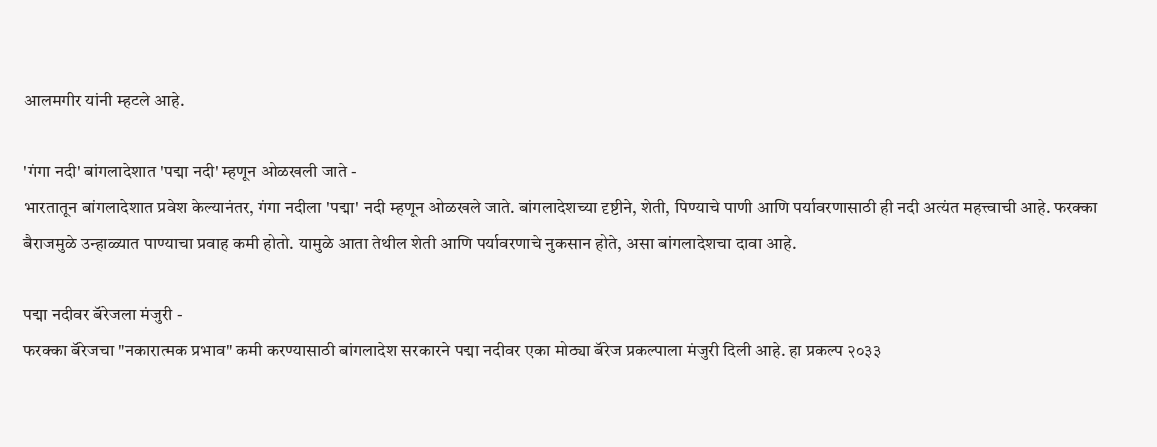आलमगीर यांनी म्हटले आहे.

'गंगा नदी' बांगलादेशात 'पद्मा नदी' म्हणून ओळखली जाते -
भारतातून बांगलादेशात प्रवेश केल्यानंतर, गंगा नदीला 'पद्मा' नदी म्हणून ओळखले जाते. बांगलादेशच्या दृष्टीने, शेती, पिण्याचे पाणी आणि पर्यावरणासाठी ही नदी अत्यंत महत्त्वाची आहे. फरक्का बैराजमुळे उन्हाळ्यात पाण्याचा प्रवाह कमी होतो. यामुळे आता तेथील शेती आणि पर्यावरणाचे नुकसान होते, असा बांगलादेशचा दावा आहे.

पद्मा नदीवर बॅरेजला मंजुरी -
फरक्का बॅरेजचा "नकारात्मक प्रभाव" कमी करण्यासाठी बांगलादेश सरकारने पद्मा नदीवर एका मोठ्या बॅरेज प्रकल्पाला मंजुरी दिली आहे. हा प्रकल्प २०३३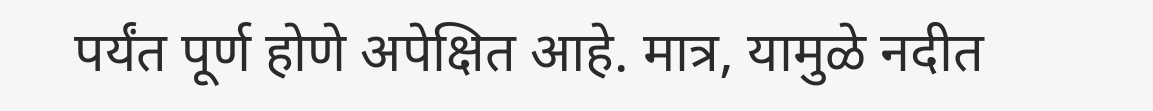पर्यंत पूर्ण होणे अपेक्षित आहे. मात्र, यामुळे नदीत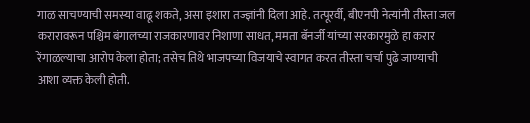गाळ साचण्याची समस्या वाढू शकते, असा इशारा तज्ज्ञांनी दिला आहे. तत्पूरर्वी, बीएनपी नेत्यांनी तीस्ता जल करारावरून पश्चिम बंगालच्या राजकारणावर निशाणा साधत, ममता बॅनर्जी यांच्या सरकारमुळे हा करार रेंगाळल्याचा आरोप केला होता; तसेच तिथे भाजपच्या विजयाचे स्वागत करत तीस्ता चर्चा पुढे जाण्याची आशा व्यक्त केली होती.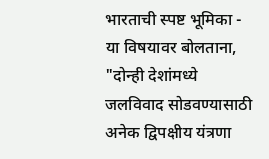भारताची स्पष्ट भूमिका -
या विषयावर बोलताना, "दोन्ही देशांमध्ये जलविवाद सोडवण्यासाठी अनेक द्विपक्षीय यंत्रणा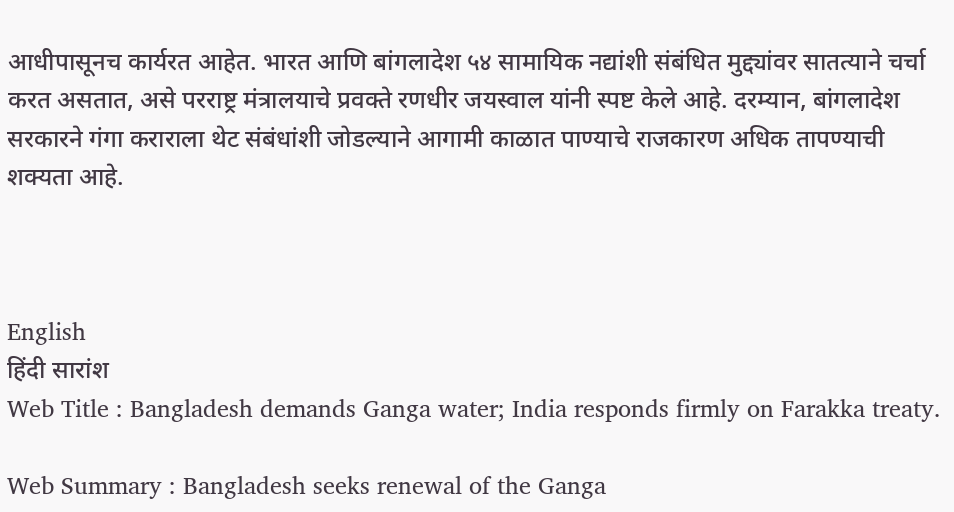आधीपासूनच कार्यरत आहेत. भारत आणि बांगलादेश ५४ सामायिक नद्यांशी संबंधित मुद्द्यांवर सातत्याने चर्चा करत असतात, असे परराष्ट्र मंत्रालयाचे प्रवक्ते रणधीर जयस्वाल यांनी स्पष्ट केले आहे. दरम्यान, बांगलादेश सरकारने गंगा कराराला थेट संबंधांशी जोडल्याने आगामी काळात पाण्याचे राजकारण अधिक तापण्याची शक्यता आहे.



English
हिंदी सारांश
Web Title : Bangladesh demands Ganga water; India responds firmly on Farakka treaty.

Web Summary : Bangladesh seeks renewal of the Ganga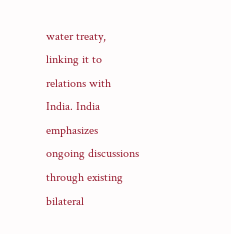water treaty, linking it to relations with India. India emphasizes ongoing discussions through existing bilateral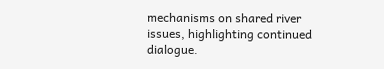mechanisms on shared river issues, highlighting continued dialogue.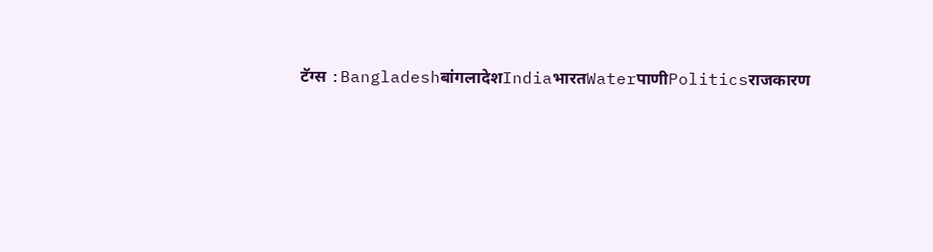टॅग्स :BangladeshबांगलादेशIndiaभारतWaterपाणीPoliticsराजकारण